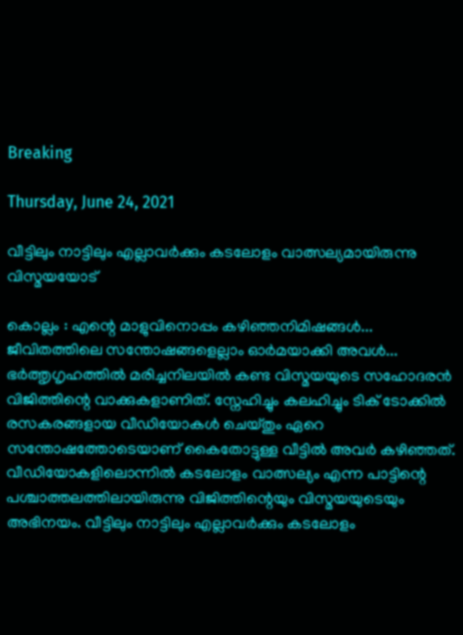Breaking

Thursday, June 24, 2021

വീട്ടിലും നാട്ടിലും എല്ലാവര്‍ക്കും കടലോളം വാത്സല്യമായിരുന്നു വിസ്മയയോട്

കൊല്ലം : എന്റെ മാളുവിനൊപ്പം കഴിഞ്ഞനിമിഷങ്ങൾ... ജീവിതത്തിലെ സന്തോഷങ്ങളെല്ലാം ഓർമയാക്കി അവൾ... ഭർത്തൃഗൃഹത്തിൽ മരിച്ചനിലയിൽ കണ്ട വിസ്മയയുടെ സഹോദരൻ വിജിത്തിന്റെ വാക്കുകളാണിത്. സ്നേഹിച്ചും കലഹിച്ചും ടിക് ടോക്കിൽ രസകരങ്ങളായ വീഡിയോകൾ ചെയ്തും ഏറെ സന്തോഷത്തോടെയാണ് കൈതോട്ടുള്ള വീട്ടിൽ അവർ കഴിഞ്ഞത്. വീഡിയോകളിലൊന്നിൽ കടലോളം വാത്സല്യം എന്ന പാട്ടിന്റെ പശ്ചാത്തലത്തിലായിരുന്നു വിജിത്തിന്റെയും വിസ്മയയുടെയും അഭിനയം. വീട്ടിലും നാട്ടിലും എല്ലാവർക്കും കടലോളം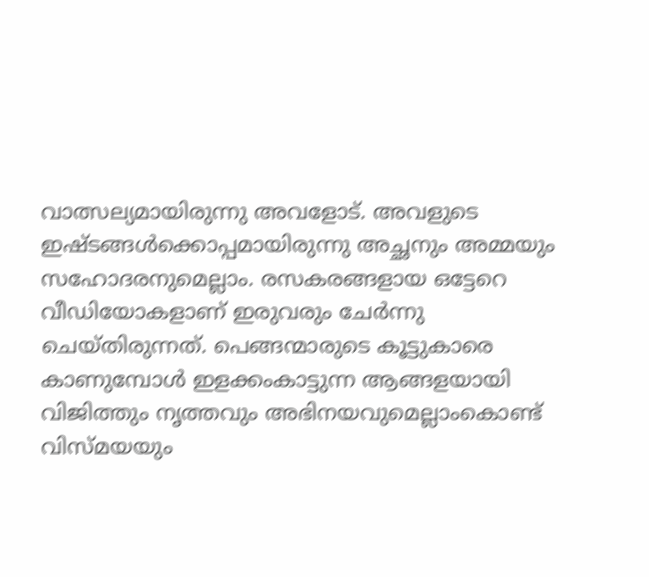വാത്സല്യമായിരുന്നു അവളോട്. അവളുടെ ഇഷ്ടങ്ങൾക്കൊപ്പമായിരുന്നു അച്ഛനും അമ്മയും സഹോദരനുമെല്ലാം. രസകരങ്ങളായ ഒട്ടേറെ വീഡിയോകളാണ് ഇരുവരും ചേർന്നു ചെയ്തിരുന്നത്. പെങ്ങന്മാരുടെ കൂട്ടുകാരെ കാണുമ്പോൾ ഇളക്കംകാട്ടുന്ന ആങ്ങളയായി വിജിത്തും നൃത്തവും അഭിനയവുമെല്ലാംകൊണ്ട് വിസ്മയയും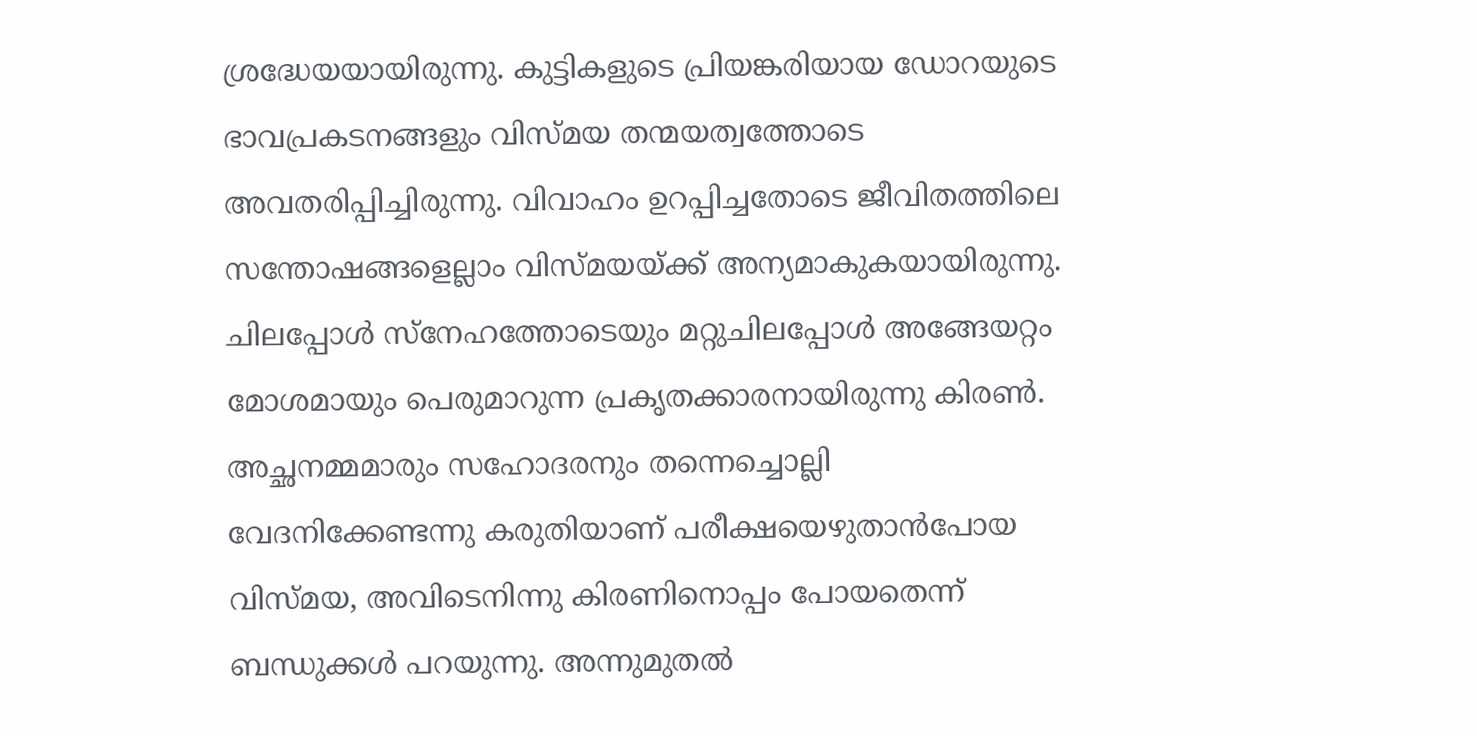ശ്രദ്ധേയയായിരുന്നു. കുട്ടികളുടെ പ്രിയങ്കരിയായ ഡോറയുടെ ഭാവപ്രകടനങ്ങളും വിസ്മയ തന്മയത്വത്തോടെ അവതരിപ്പിച്ചിരുന്നു. വിവാഹം ഉറപ്പിച്ചതോടെ ജീവിതത്തിലെ സന്തോഷങ്ങളെല്ലാം വിസ്മയയ്ക്ക് അന്യമാകുകയായിരുന്നു. ചിലപ്പോൾ സ്നേഹത്തോടെയും മറ്റുചിലപ്പോൾ അങ്ങേയറ്റം മോശമായും പെരുമാറുന്ന പ്രകൃതക്കാരനായിരുന്നു കിരൺ. അച്ഛനമ്മമാരും സഹോദരനും തന്നെച്ചൊല്ലി വേദനിക്കേണ്ടന്നു കരുതിയാണ് പരീക്ഷയെഴുതാൻപോയ വിസ്മയ, അവിടെനിന്നു കിരണിനൊപ്പം പോയതെന്ന് ബന്ധുക്കൾ പറയുന്നു. അന്നുമുതൽ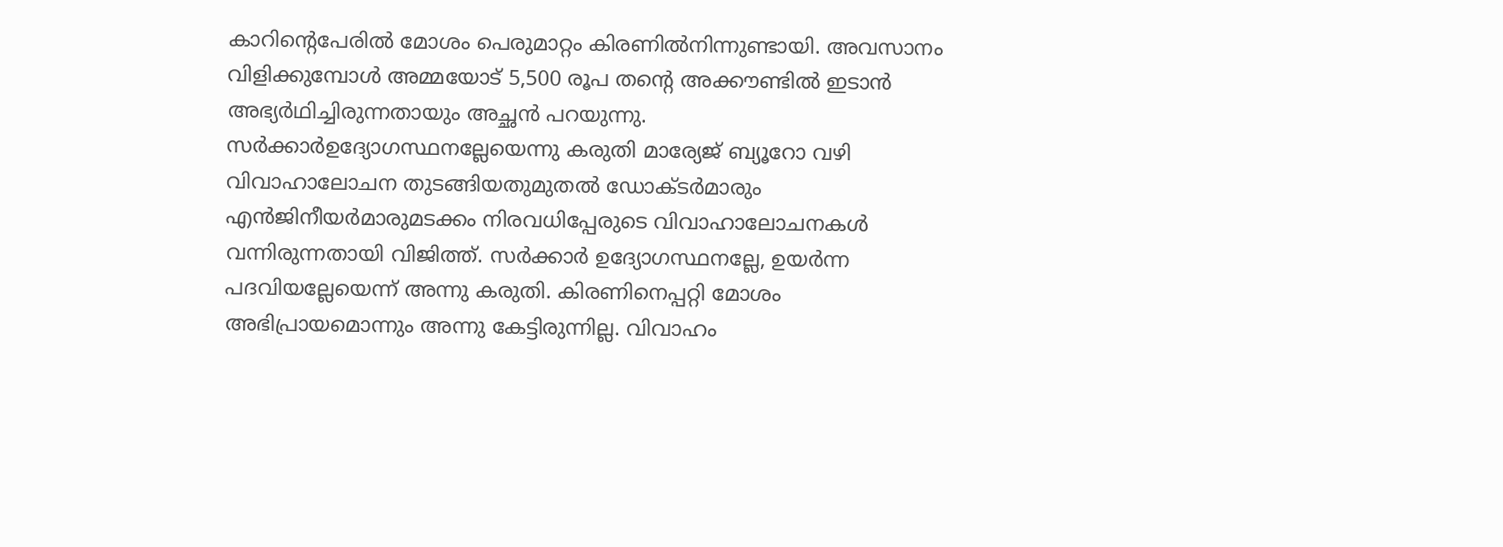കാറിന്റെപേരിൽ മോശം പെരുമാറ്റം കിരണിൽനിന്നുണ്ടായി. അവസാനം വിളിക്കുമ്പോൾ അമ്മയോട് 5,500 രൂപ തന്റെ അക്കൗണ്ടിൽ ഇടാൻ അഭ്യർഥിച്ചിരുന്നതായും അച്ഛൻ പറയുന്നു. സർക്കാർഉദ്യോഗസ്ഥനല്ലേയെന്നു കരുതി മാര്യേജ് ബ്യൂറോ വഴി വിവാഹാലോചന തുടങ്ങിയതുമുതൽ ഡോക്ടർമാരും എൻജിനീയർമാരുമടക്കം നിരവധിപ്പേരുടെ വിവാഹാലോചനകൾ വന്നിരുന്നതായി വിജിത്ത്. സർക്കാർ ഉദ്യോഗസ്ഥനല്ലേ, ഉയർന്ന പദവിയല്ലേയെന്ന് അന്നു കരുതി. കിരണിനെപ്പറ്റി മോശം അഭിപ്രായമൊന്നും അന്നു കേട്ടിരുന്നില്ല. വിവാഹം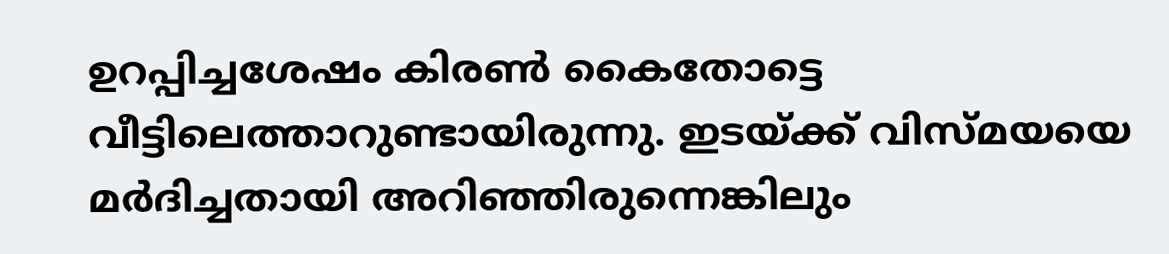ഉറപ്പിച്ചശേഷം കിരൺ കൈതോട്ടെ വീട്ടിലെത്താറുണ്ടായിരുന്നു. ഇടയ്ക്ക് വിസ്മയയെ മർദിച്ചതായി അറിഞ്ഞിരുന്നെങ്കിലും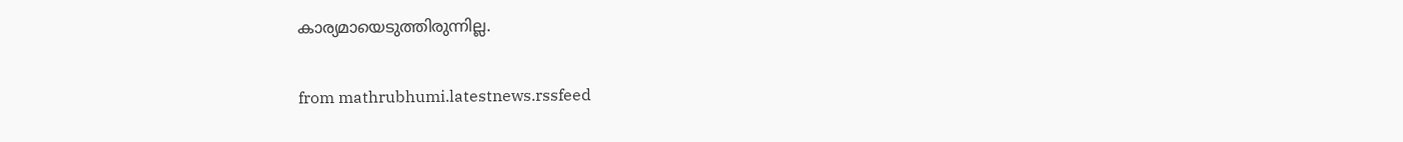കാര്യമായെടുത്തിരുന്നില്ല.


from mathrubhumi.latestnews.rssfeed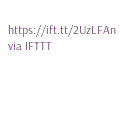https://ift.tt/2UzLFAn
via IFTTT